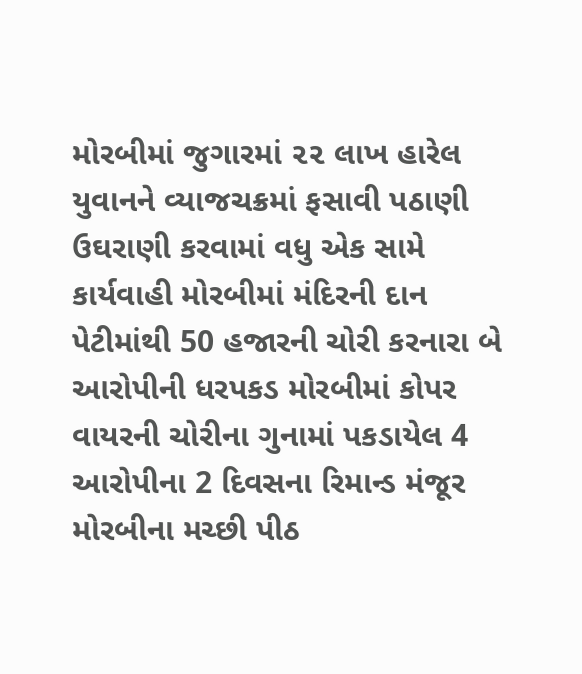મોરબીમાં જુગારમાં ૨૨ લાખ હારેલ યુવાનને વ્યાજચક્રમાં ફસાવી પઠાણી ઉઘરાણી કરવામાં વધુ એક સામે કાર્યવાહી મોરબીમાં મંદિરની દાન પેટીમાંથી 50 હજારની ચોરી કરનારા બે આરોપીની ધરપકડ મોરબીમાં કોપર વાયરની ચોરીના ગુનામાં પકડાયેલ 4 આરોપીના 2 દિવસના રિમાન્ડ મંજૂર મોરબીના મચ્છી પીઠ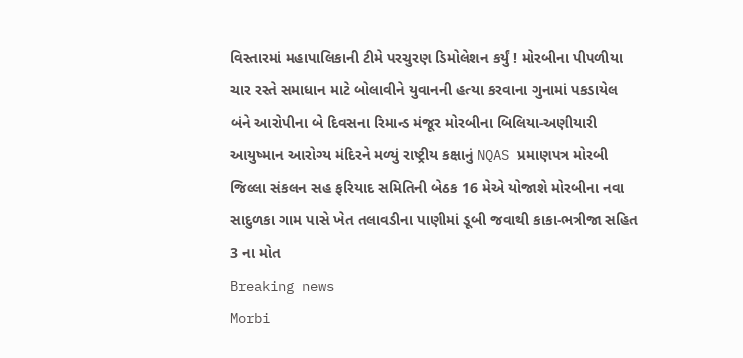વિસ્તારમાં મહાપાલિકાની ટીમે પરચુરણ ડિમોલેશન કર્યું ! મોરબીના પીપળીયા ચાર રસ્તે સમાધાન માટે બોલાવીને યુવાનની હત્યા કરવાના ગુનામાં પકડાયેલ બંને આરોપીના બે દિવસના રિમાન્ડ મંજૂર મોરબીના બિલિયા-અણીયારી આયુષ્માન આરોગ્ય મંદિરને મળ્યું રાષ્ટ્રીય કક્ષાનું NQAS પ્રમાણપત્ર મોરબી જિલ્લા સંકલન સહ ફરિયાદ સમિતિની બેઠક 16 મેએ યોજાશે મોરબીના નવા સાદુળકા ગામ પાસે ખેત તલાવડીના પાણીમાં ડૂબી જવાથી કાકા-ભત્રીજા સહિત 3 ના મોત
Breaking news
Morbi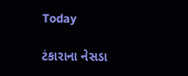Today

ટંકારાના નેસડા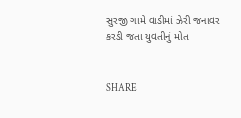સુરજી ગામે વાડીમાં ઝેરી જનાવર કરડી જતા યુવતીનું મોત


SHARE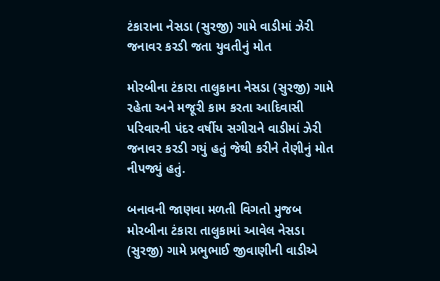ટંકારાના નેસડા (સુરજી) ગામે વાડીમાં ઝેરી જનાવર કરડી જતા યુવતીનું મોત

મોરબીના ટંકારા તાલુકાના નેસડા (સુરજી) ગામે રહેતા અને મજૂરી કામ કરતા આદિવાસી પરિવારની પંદર વર્ષીય સગીરાને વાડીમાં ઝેરી જનાવર કરડી ગયું હતું જેથી કરીને તેણીનું મોત નીપજ્યું હતું.

બનાવની જાણવા મળતી વિગતો મુજબ મોરબીના ટંકારા તાલુકામાં આવેલ નેસડા (સુરજી) ગામે પ્રભુભાઈ જીવાણીની વાડીએ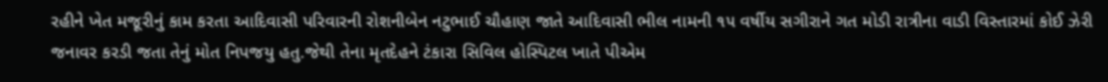રહીને ખેત મજૂરીનું કામ કરતા આદિવાસી પરિવારની રોશનીબેન નટુભાઈ ચૌહાણ જાતે આદિવાસી ભીલ નામની ૧૫ વર્ષીય સગીરાને ગત મોડી રાત્રીના વાડી વિસ્તારમાં કોઈ ઝેરી જનાવર કરડી જતા તેનું મોત નિપજયુ હતુ.જેથી તેના મૃતદેહને ટંકારા સિવિલ હોસ્પિટલ ખાતે પીએમ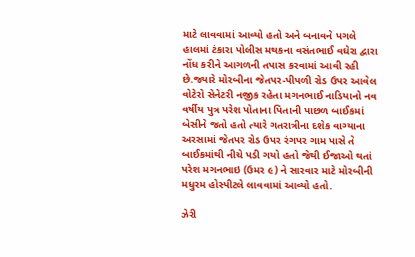માટે લાવવામાં આવ્યો હતો અને બનાવને પગલે હાલમાં ટંકારા પોલીસ મથકના વસંતભાઈ વઘેરા દ્વારા નોંધ કરીને આગળની તપાસ કરવામાં આવી રહી છે.જ્યારે મોરબીના જેતપર-પીપળી રોડ ઉપર આવેલ વોટેરો સેનેટરી નજીક રહેતા મગનભાઈ નાડિયાનો નવ વર્ષીય પુત્ર પરેશ પોતાના પિતાની પાછળ બાઈકમાં બેસીને જતો હતો ત્યારે ગતરાત્રીના દશેક વાગ્યાના અરસામાં જેતપર રોડ ઉપર રંગપર ગામ પાસે તે બાઈકમાંથી નીચે પડી ગયો હતો જેથી ઈજાઓ થતાં પરેશ મગનભાઇ (ઉમર ૯) ને સારવાર માટે મોરબીની મધુરમ હોસ્પીટલે લાવવામાં આવ્યો હતો.

ઝેરી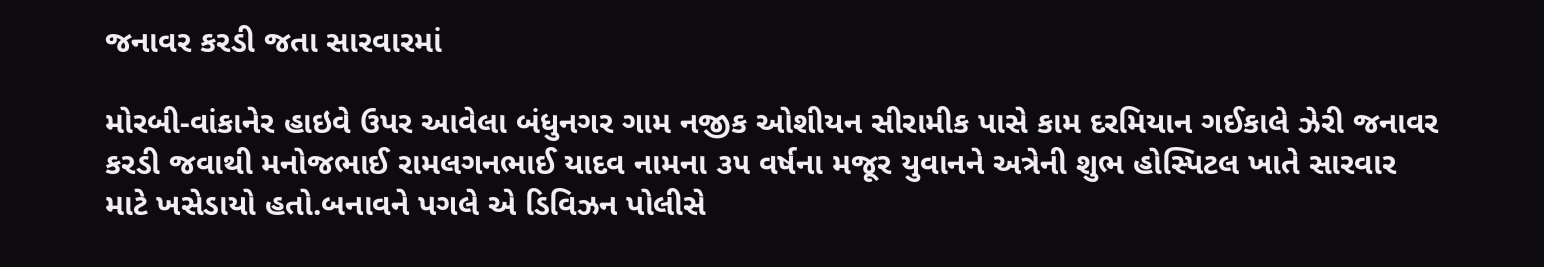જનાવર કરડી જતા સારવારમાં

મોરબી-વાંકાનેર હાઇવે ઉપર આવેલા બંધુનગર ગામ નજીક ઓશીયન સીરામીક પાસે કામ દરમિયાન ગઈકાલે ઝેરી જનાવર કરડી જવાથી મનોજભાઈ રામલગનભાઈ યાદવ નામના ૩૫ વર્ષના મજૂર યુવાનને અત્રેની શુભ હોસ્પિટલ ખાતે સારવાર માટે ખસેડાયો હતો.બનાવને પગલે એ ડિવિઝન પોલીસે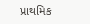પ્રાથમિક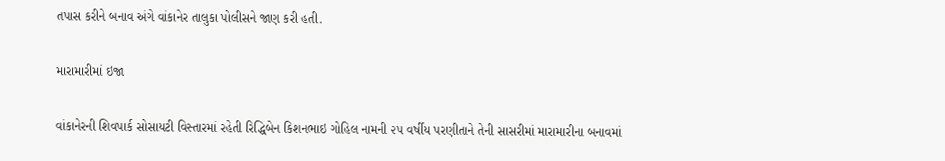તપાસ કરીને બનાવ અંગે વાંકાનેર તાલુકા પોલીસને જાણ કરી હતી.

મારામારીમાં ઇજા

વાંકાનેરની શિવપાર્ક સોસાયટી વિસ્તારમાં રહેતી રિદ્ધિબેન કિશનભાઇ ગોહિલ નામની ૨૫ વર્ષીય પરણીતાને તેની સાસરીમાં મારામારીના બનાવમાં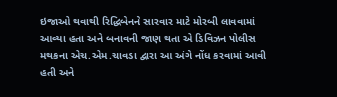ઇજાઓ થવાથી રિદ્ધિબેનને સારવાર માટે મોરબી લાવવામાં આવ્યા હતા અને બનાવની જાણ થતા એ ડિવિઝન પોલીસ મથકના એચ.એમ.ચાવડા દ્વારા આ અંગે નોંધ કરવામાં આવી હતી અને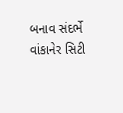બનાવ સંદર્ભે વાંકાનેર સિટી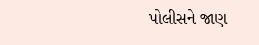પોલીસને જાણ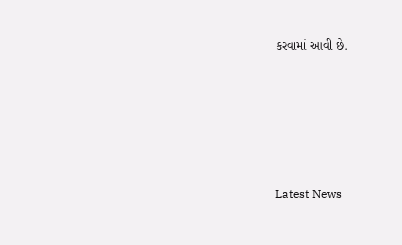કરવામાં આવી છે.






Latest News